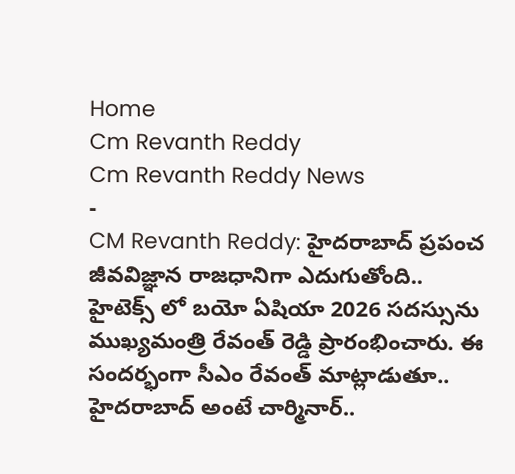Home
Cm Revanth Reddy
Cm Revanth Reddy News
-
CM Revanth Reddy: హైదరాబాద్ ప్రపంచ జీవవిజ్ఞాన రాజధానిగా ఎదుగుతోంది..
హైటెక్స్ లో బయో ఏషియా 2026 సదస్సును ముఖ్యమంత్రి రేవంత్ రెడ్డి ప్రారంభించారు. ఈ సందర్భంగా సీఎం రేవంత్ మాట్లాడుతూ.. హైదరాబాద్ అంటే చార్మినార్..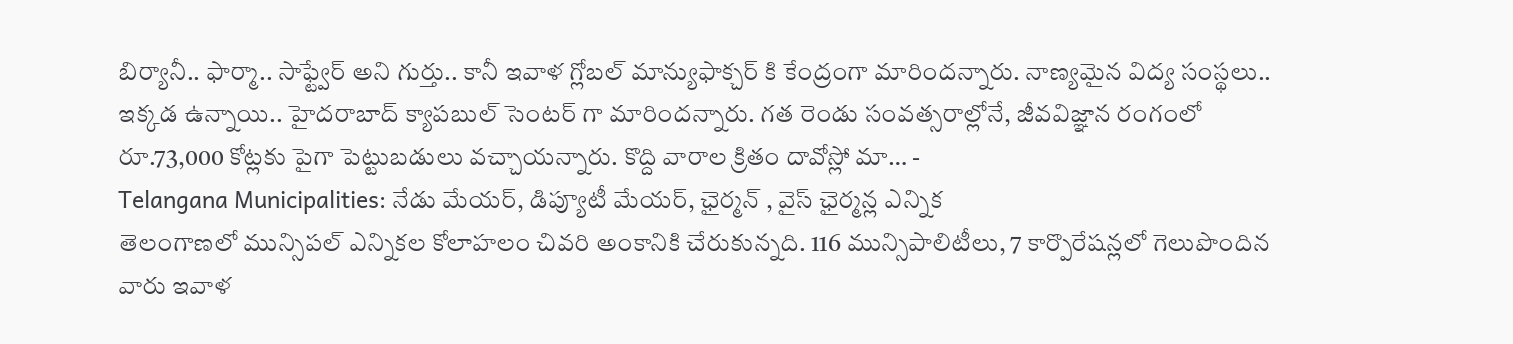బిర్యానీ.. ఫార్మా.. సాఫ్ట్వేర్ అని గుర్తు.. కానీ ఇవాళ గ్లోబల్ మాన్యుఫాక్చర్ కి కేంద్రంగా మారిందన్నారు. నాణ్యమైన విద్య సంస్థలు.. ఇక్కడ ఉన్నాయి.. హైదరాబాద్ క్యాపబుల్ సెంటర్ గా మారిందన్నారు. గత రెండు సంవత్సరాల్లోనే, జీవవిజ్ఞాన రంగంలో రూ.73,000 కోట్లకు పైగా పెట్టుబడులు వచ్చాయన్నారు. కొద్ది వారాల క్రితం దావోస్లో మా… -
Telangana Municipalities: నేడు మేయర్, డిప్యూటీ మేయర్, ఛైర్మన్ , వైస్ ఛైర్మన్ల ఎన్నిక
తెలంగాణలో మున్సిపల్ ఎన్నికల కోలాహలం చివరి అంకానికి చేరుకున్నది. 116 మున్సిపాలిటీలు, 7 కార్పొరేషన్లలో గెలుపొందిన వారు ఇవాళ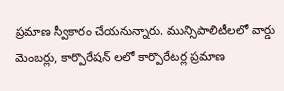ప్రమాణ స్వీకారం చేయనున్నారు. మున్సిపాలిటీలలో వార్డు మెంబర్లు, కార్పొరేషన్ లలో కార్పొరేటర్ల ప్రమాణ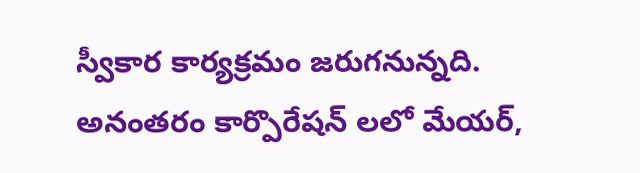స్వీకార కార్యక్రమం జరుగనున్నది. అనంతరం కార్పొరేషన్ లలో మేయర్,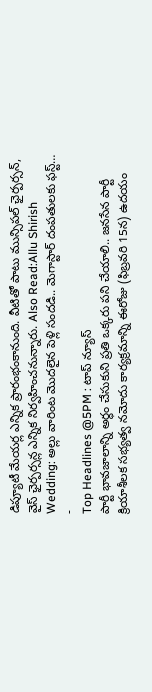డిప్యూటీ మేయర్ల ఎన్నిక ప్రారంభంకానుంది. వీటితో పాటు మున్సిపల్ ఛైర్పర్సన్, వైస్ ఛైర్పర్సన్ల ఎన్నిక నిర్వహించనున్నారు. Also Read:Allu Shirish Wedding: అల్లు వారింట మొదలైన పెళ్లి సందడి.. మెగాస్టార్ దంపతులకు ఫస్ట్… -
Top Headlines @5PM : టాప్ న్యూస్
పార్టీ భావజాలాన్ని అర్థం చేసుకుని ప్రతి ఒక్కరు పని చేయాలి.. జనసేన పార్టీ క్రియాశీలక సభ్యత్వ నమోదు కార్యక్రమాన్ని ఈరోజు (ఫిబ్రవరి 15న) ఉదయం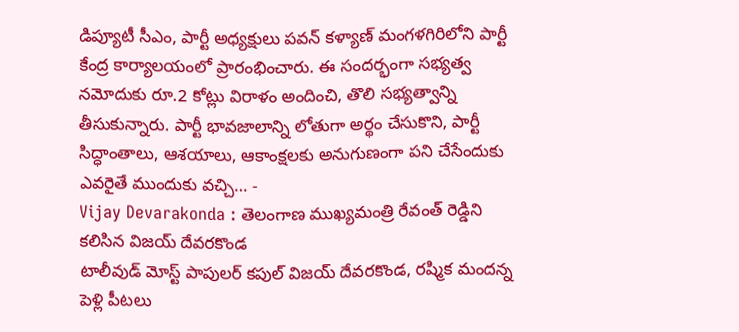డిప్యూటీ సీఎం, పార్టీ అధ్యక్షులు పవన్ కళ్యాణ్ మంగళగిరిలోని పార్టీ కేంద్ర కార్యాలయంలో ప్రారంభించారు. ఈ సందర్భంగా సభ్యత్వ నమోదుకు రూ.2 కోట్లు విరాళం అందించి, తొలి సభ్యత్వాన్ని తీసుకున్నారు. పార్టీ భావజాలాన్ని లోతుగా అర్థం చేసుకొని, పార్టీ సిద్ధాంతాలు, ఆశయాలు, ఆకాంక్షలకు అనుగుణంగా పని చేసేందుకు ఎవరైతే ముందుకు వచ్చి… -
Vijay Devarakonda : తెలంగాణ ముఖ్యమంత్రి రేవంత్ రెడ్డిని కలిసిన విజయ్ దేవరకొండ
టాలీవుడ్ మోస్ట్ పాపులర్ కపుల్ విజయ్ దేవరకొండ, రష్మిక మందన్న పెళ్లి పీటలు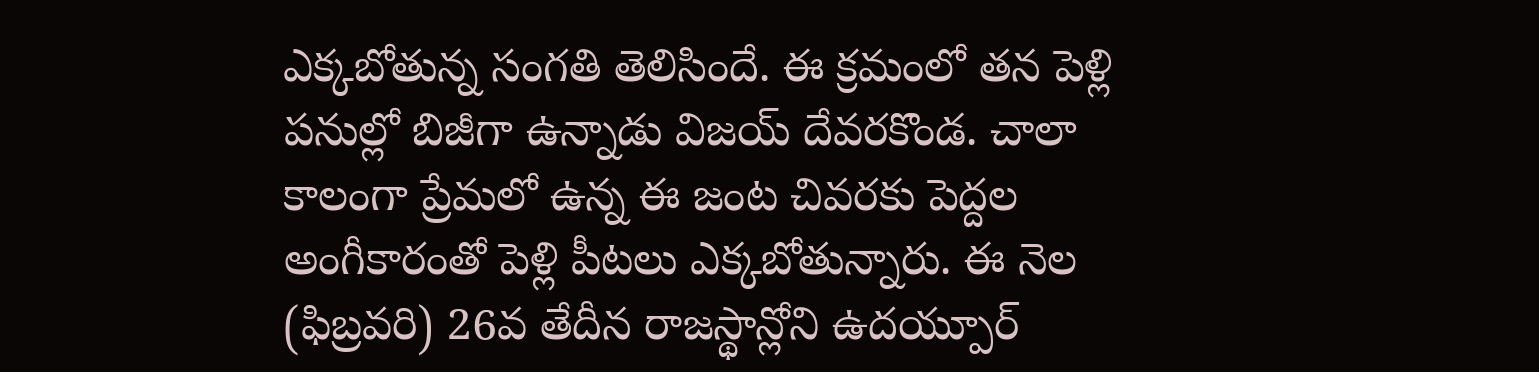ఎక్కబోతున్న సంగతి తెలిసిందే. ఈ క్రమంలో తన పెళ్లి పనుల్లో బిజీగా ఉన్నాడు విజయ్ దేవరకొండ. చాలా కాలంగా ప్రేమలో ఉన్న ఈ జంట చివరకు పెద్దల అంగీకారంతో పెళ్లి పీటలు ఎక్కబోతున్నారు. ఈ నెల (ఫిబ్రవరి) 26వ తేదీన రాజస్థాన్లోని ఉదయ్పూర్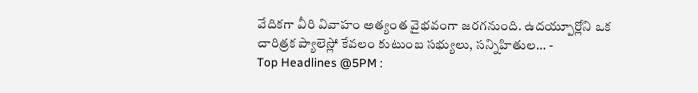వేదికగా వీరి వివాహం అత్యంత వైభవంగా జరగనుంది. ఉదయ్పూర్లోని ఒక చారిత్రక ప్యాలెస్లో కేవలం కుటుంబ సభ్యులు, సన్నిహితుల… -
Top Headlines @5PM :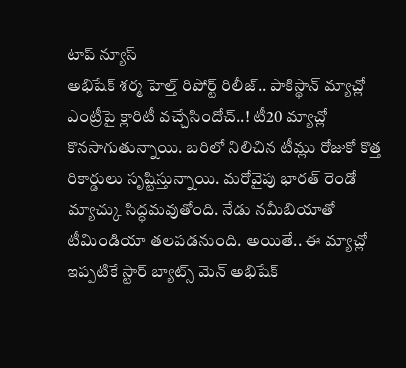టాప్ న్యూస్
అభిషేక్ శర్మ హెల్త్ రిపోర్ట్ రిలీజ్.. పాకిస్థాన్ మ్యాచ్లో ఎంట్రీపై క్లారిటీ వచ్చేసిందోచ్..! టీ20 మ్యాచ్లో కొనసాగుతున్నాయి. బరిలో నిలిచిన టీమ్లు రోజుకో కొత్త రికార్డులు సృష్టిస్తున్నాయి. మరోవైపు భారత్ రెండో మ్యాచ్కు సిద్ధమవుతోంది. నేడు నమీబియాతో టీమిండియా తలపడనుంది. అయితే.. ఈ మ్యాచ్లో ఇప్పటికే స్టార్ బ్యాట్స్ మెన్ అభిషేక్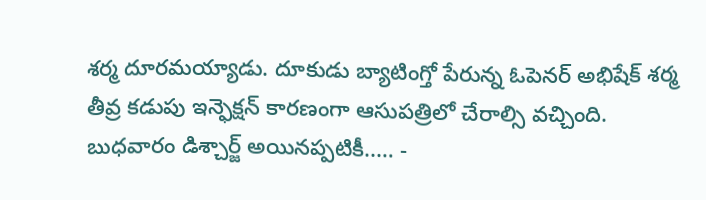శర్మ దూరమయ్యాడు. దూకుడు బ్యాటింగ్తో పేరున్న ఓపెనర్ అభిషేక్ శర్మ తీవ్ర కడుపు ఇన్ఫెక్షన్ కారణంగా ఆసుపత్రిలో చేరాల్సి వచ్చింది. బుధవారం డిశ్చార్జ్ అయినప్పటికీ..… -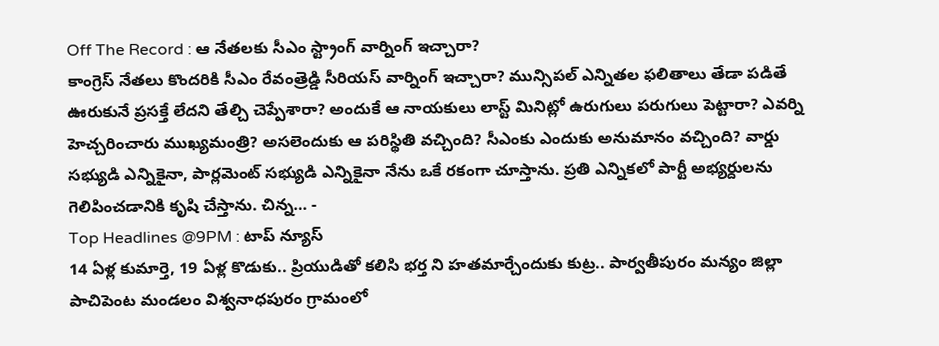Off The Record : ఆ నేతలకు సీఎం స్ట్రాంగ్ వార్నింగ్ ఇచ్చారా?
కాంగ్రెస్ నేతలు కొందరికి సీఎం రేవంత్రెడ్డి సీరియస్ వార్నింగ్ ఇచ్చారా? మున్సిపల్ ఎన్నితల ఫలితాలు తేడా పడితే ఊరుకునే ప్రసక్తే లేదని తేల్చి చెప్పేశారా? అందుకే ఆ నాయకులు లాస్ట్ మినిట్లో ఉరుగులు పరుగులు పెట్టారా? ఎవర్ని హెచ్చరించారు ముఖ్యమంత్రి? అసలెందుకు ఆ పరిస్థితి వచ్చింది? సీఎంకు ఎందుకు అనుమానం వచ్చింది? వార్డు సభ్యుడి ఎన్నికైనా, పార్లమెంట్ సభ్యుడి ఎన్నికైనా నేను ఒకే రకంగా చూస్తాను. ప్రతి ఎన్నికలో పార్టీ అభ్యర్దులను గెలిపించడానికి కృషి చేస్తాను. చిన్న… -
Top Headlines @9PM : టాప్ న్యూస్
14 ఏళ్ల కుమార్తె, 19 ఏళ్ల కొడుకు.. ప్రియుడితో కలిసి భర్త ని హతమార్చేందుకు కుట్ర.. పార్వతీపురం మన్యం జిల్లా పాచిపెంట మండలం విశ్వనాధపురం గ్రామంలో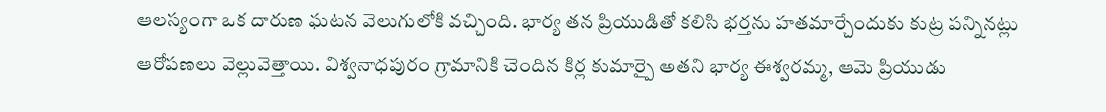ఆలస్యంగా ఒక దారుణ ఘటన వెలుగులోకి వచ్చింది. భార్య తన ప్రియుడితో కలిసి భర్తను హతమార్చేందుకు కుట్ర పన్నినట్లు ఆరోపణలు వెల్లువెత్తాయి. విశ్వనాధపురం గ్రామానికి చెందిన కిర్ల కుమార్పై అతని భార్య ఈశ్వరమ్మ, ఆమె ప్రియుడు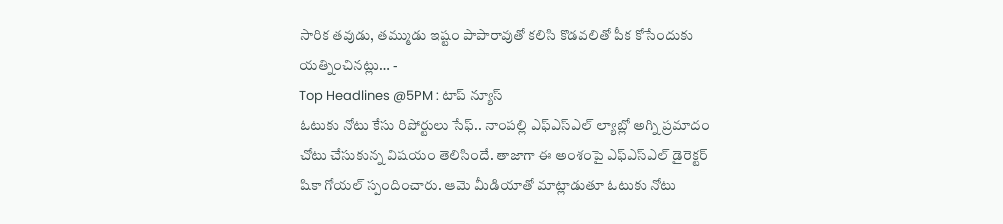సారిక తవుడు, తమ్ముడు ఇష్టం పాపారావుతో కలిసి కొడవలితో పీక కోసేందుకు యత్నించినట్లు… -
Top Headlines @5PM : టాప్ న్యూస్
ఓటుకు నోటు కేసు రిపోర్టులు సేఫ్.. నాంపల్లి ఎఫ్ఎస్ఎల్ ల్యాబ్లో అగ్ని ప్రమాదం చోటు చేసుకున్న విషయం తెలిసిందే. తాజాగా ఈ అంశంపై ఎఫ్ఎస్ఎల్ డైరెక్టర్ షికా గోయల్ స్పందించారు. ఆమె మీడియాతో మాట్లాడుతూ ఓటుకు నోటు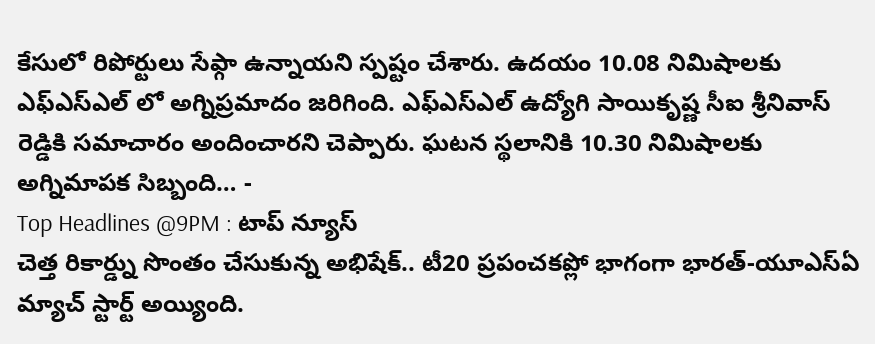కేసులో రిపోర్టులు సేఫ్గా ఉన్నాయని స్పష్టం చేశారు. ఉదయం 10.08 నిమిషాలకు ఎఫ్ఎస్ఎల్ లో అగ్నిప్రమాదం జరిగింది. ఎఫ్ఎస్ఎల్ ఉద్యోగి సాయికృష్ణ సీఐ శ్రీనివాస్ రెడ్డికి సమాచారం అందించారని చెప్పారు. ఘటన స్థలానికి 10.30 నిమిషాలకు అగ్నిమాపక సిబ్బంది… -
Top Headlines @9PM : టాప్ న్యూస్
చెత్త రికార్డ్ను సొంతం చేసుకున్న అభిషేక్.. టీ20 ప్రపంచకప్లో భాగంగా భారత్-యూఎస్ఏ మ్యాచ్ స్టార్ట్ అయ్యింది.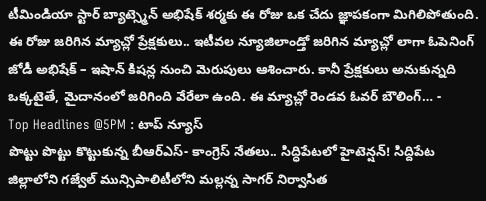టీమిండియా స్టార్ బ్యాట్స్మెన్ అభిషేక్ శర్మకు ఈ రోజు ఒక చేదు జ్ఞాపకంగా మిగిలిపోతుంది. ఈ రోజు జరిగిన మ్యాచ్లో ప్రేక్షకులు.. ఇటీవల న్యూజిలాండ్తో జరిగిన మ్యాచ్లో లాగా ఓపెనింగ్ జోడీ అభిషేక్ – ఇషాన్ కిషన్ల నుంచి మెరుపులు ఆశించారు. కానీ ప్రేక్షకులు అనుకున్నది ఒక్కటైతే, మైదానంలో జరిగింది వేరేలా ఉంది. ఈ మ్యాచ్లో రెండవ ఓవర్ బౌలింగ్… -
Top Headlines @5PM : టాప్ న్యూస్
పొట్టు పొట్టు కొట్టుకున్న బీఆర్ఎస్- కాంగ్రెస్ నేతలు.. సిద్ధిపేటలో హైటెన్షన్! సిద్దిపేట జిల్లాలోని గజ్వేల్ మున్సిపాలిటీలోని మల్లన్న సాగర్ నిర్వాసిత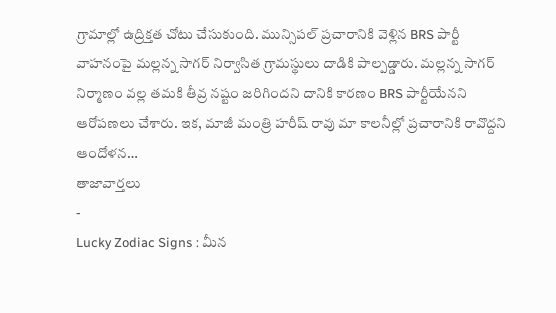గ్రామాల్లో ఉద్రిక్తత చోటు చేసుకుంది. మున్సిపల్ ప్రచారానికి వెళ్లిన BRS పార్టీ వాహనంపై మల్లన్న సాగర్ నిర్వాసిత గ్రామస్థులు దాడికి పాల్పడ్డారు. మల్లన్న సాగర్ నిర్మాణం వల్ల తమకి తీవ్ర నష్టం జరిగిందని దానికి కారణం BRS పార్టీయేనని ఆరోపణలు చేశారు. ఇక, మాజీ మంత్రి హరీష్ రావు మా కాలనీల్లో ప్రచారానికి రావొద్దని ఆందోళన…
తాజావార్తలు
-
Lucky Zodiac Signs : మీన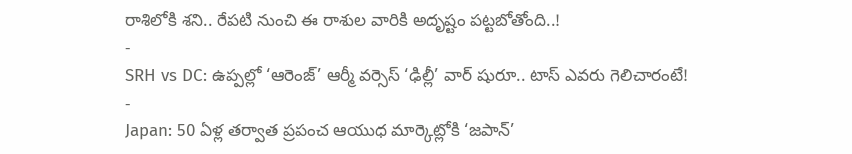రాశిలోకి శని.. రేపటి నుంచి ఈ రాశుల వారికి అదృష్టం పట్టబోతోంది..!
-
SRH vs DC: ఉప్పల్లో ‘ఆరెంజ్’ ఆర్మీ వర్సెస్ ‘ఢిల్లీ’ వార్ షురూ.. టాస్ ఎవరు గెలిచారంటే!
-
Japan: 50 ఏళ్ల తర్వాత ప్రపంచ ఆయుధ మార్కెట్లోకి ‘జపాన్’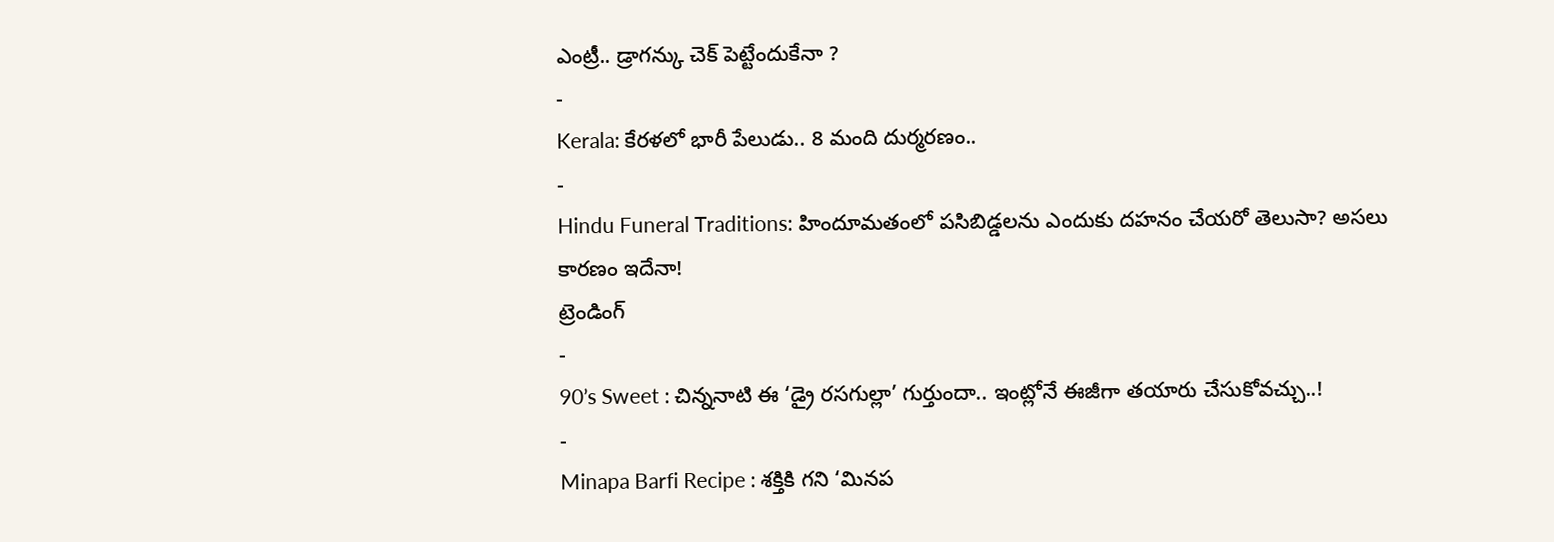ఎంట్రీ.. డ్రాగన్కు చెక్ పెట్టేందుకేనా ?
-
Kerala: కేరళలో భారీ పేలుడు.. 8 మంది దుర్మరణం..
-
Hindu Funeral Traditions: హిందూమతంలో పసిబిడ్డలను ఎందుకు దహనం చేయరో తెలుసా? అసలు కారణం ఇదేనా!
ట్రెండింగ్
-
90’s Sweet : చిన్ననాటి ఈ ‘డ్రై రసగుల్లా’ గుర్తుందా.. ఇంట్లోనే ఈజీగా తయారు చేసుకోవచ్చు..!
-
Minapa Barfi Recipe : శక్తికి గని ‘మినప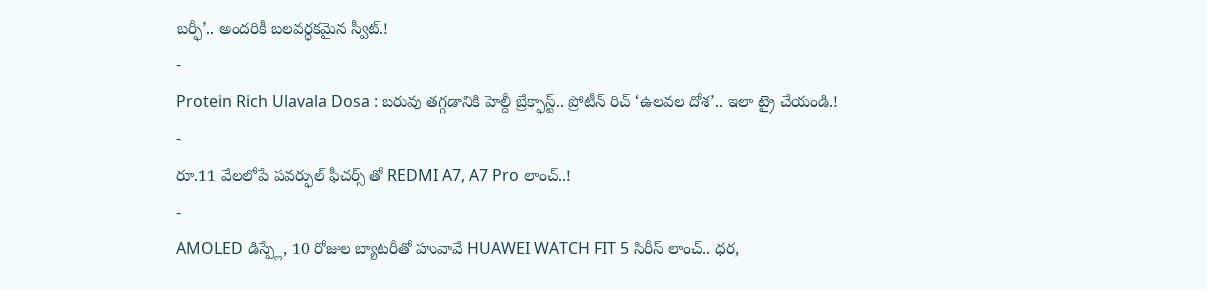బర్ఫీ’.. అందరికీ బలవర్ధకమైన స్వీట్.!
-
Protein Rich Ulavala Dosa : బరువు తగ్గడానికి హెల్దీ బ్రేక్ఫాస్ట్.. ప్రోటీన్ రిచ్ ‘ఉలవల దోశ’.. ఇలా ట్రై చేయండి.!
-
రూ.11 వేలలోపే పవర్ఫుల్ ఫీచర్స్ తో REDMI A7, A7 Pro లాంచ్..!
-
AMOLED డిస్ప్లే, 10 రోజుల బ్యాటరీతో హువావే HUAWEI WATCH FIT 5 సిరీస్ లాంచ్.. ధర,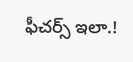ఫీచర్స్ ఇలా.!